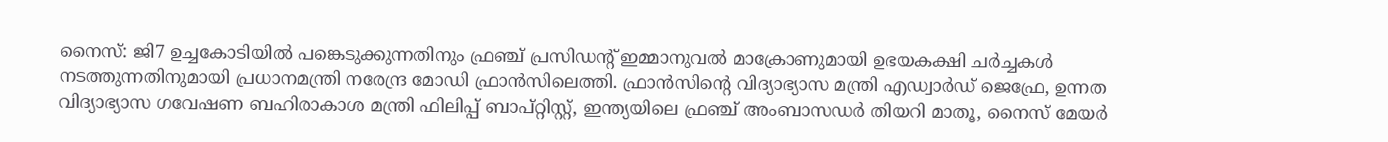നൈസ്: ജി7 ഉച്ചകോടിയിൽ പങ്കെടുക്കുന്നതിനും ഫ്രഞ്ച് പ്രസിഡന്റ് ഇമ്മാനുവൽ മാക്രോണുമായി ഉഭയകക്ഷി ചർച്ചകൾ നടത്തുന്നതിനുമായി പ്രധാനമന്ത്രി നരേന്ദ്ര മോഡി ഫ്രാൻസിലെത്തി. ഫ്രാൻസിന്റെ വിദ്യാഭ്യാസ മന്ത്രി എഡ്വാർഡ് ജെഫ്രേ, ഉന്നത വിദ്യാഭ്യാസ ഗവേഷണ ബഹിരാകാശ മന്ത്രി ഫിലിപ്പ് ബാപ്റ്റിസ്റ്റ്, ഇന്ത്യയിലെ ഫ്രഞ്ച് അംബാസഡർ തിയറി മാതൂ, നൈസ് മേയർ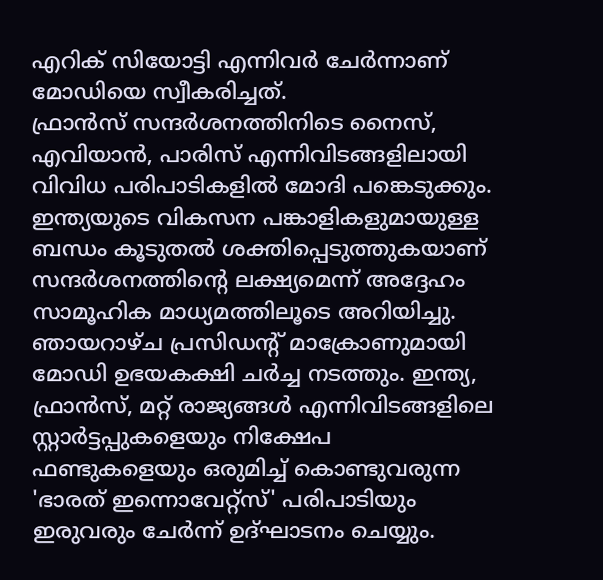എറിക് സിയോട്ടി എന്നിവർ ചേർന്നാണ് മോഡിയെ സ്വീകരിച്ചത്.
ഫ്രാൻസ് സന്ദർശനത്തിനിടെ നൈസ്, എവിയാൻ, പാരിസ് എന്നിവിടങ്ങളിലായി വിവിധ പരിപാടികളിൽ മോദി പങ്കെടുക്കും. ഇന്ത്യയുടെ വികസന പങ്കാളികളുമായുള്ള ബന്ധം കൂടുതൽ ശക്തിപ്പെടുത്തുകയാണ് സന്ദർശനത്തിന്റെ ലക്ഷ്യമെന്ന് അദ്ദേഹം സാമൂഹിക മാധ്യമത്തിലൂടെ അറിയിച്ചു.
ഞായറാഴ്ച പ്രസിഡന്റ് മാക്രോണുമായി മോഡി ഉഭയകക്ഷി ചർച്ച നടത്തും. ഇന്ത്യ, ഫ്രാൻസ്, മറ്റ് രാജ്യങ്ങൾ എന്നിവിടങ്ങളിലെ സ്റ്റാർട്ടപ്പുകളെയും നിക്ഷേപ ഫണ്ടുകളെയും ഒരുമിച്ച് കൊണ്ടുവരുന്ന 'ഭാരത് ഇന്നൊവേറ്റ്സ്' പരിപാടിയും ഇരുവരും ചേർന്ന് ഉദ്ഘാടനം ചെയ്യും.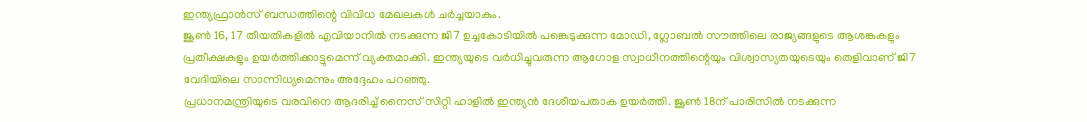ഇന്ത്യഫ്രാൻസ് ബന്ധത്തിന്റെ വിവിധ മേഖലകൾ ചർച്ചയാകും.
ജൂൺ 16, 17 തീയതികളിൽ എവിയാനിൽ നടക്കുന്ന ജി7 ഉച്ചകോടിയിൽ പങ്കെടുക്കുന്ന മോഡി, ഗ്ലോബൽ സൗത്തിലെ രാജ്യങ്ങളുടെ ആശങ്കകളും പ്രതീക്ഷകളും ഉയർത്തിക്കാട്ടുമെന്ന് വ്യക്തമാക്കി. ഇന്ത്യയുടെ വർധിച്ചുവരുന്ന ആഗോള സ്വാധീനത്തിന്റെയും വിശ്വാസ്യതയുടെയും തെളിവാണ് ജി7 വേദിയിലെ സാന്നിധ്യമെന്നും അദ്ദേഹം പറഞ്ഞു.
പ്രധാനമന്ത്രിയുടെ വരവിനെ ആദരിച്ച് നൈസ് സിറ്റി ഹാളിൽ ഇന്ത്യൻ ദേശീയപതാക ഉയർത്തി. ജൂൺ 18ന് പാരിസിൽ നടക്കുന്ന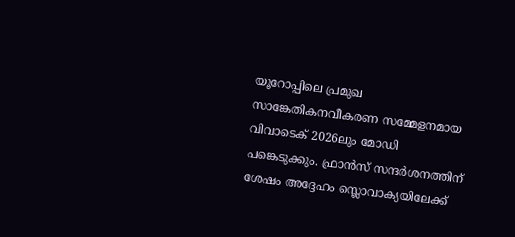യൂറോപ്പിലെ പ്രമുഖ സാങ്കേതികനവീകരണ സമ്മേളനമായ വിവാടെക് 2026ലും മോഡി പങ്കെടുക്കും. ഫ്രാൻസ് സന്ദർശനത്തിന് ശേഷം അദ്ദേഹം സ്ലൊവാക്യയിലേക്ക്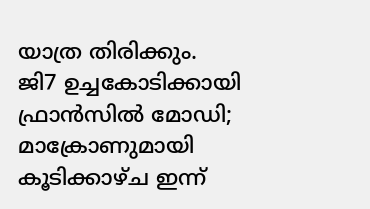യാത്ര തിരിക്കും.
ജി7 ഉച്ചകോടിക്കായി ഫ്രാൻസിൽ മോഡി; മാക്രോണുമായി കൂടിക്കാഴ്ച ഇന്ന്